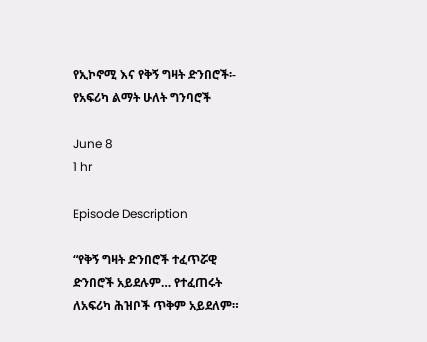የኢኮኖሚ እና የቅኝ ግዛት ድንበሮች፡- የአፍሪካ ልማት ሁለት ግንባሮች

June 8
1 hr

Episode Description

“የቅኝ ግዛት ድንበሮች ተፈጥሯዊ ድንበሮች አይደሉም… የተፈጠሩት ለአፍሪካ ሕዝቦች ጥቅም አይደለም።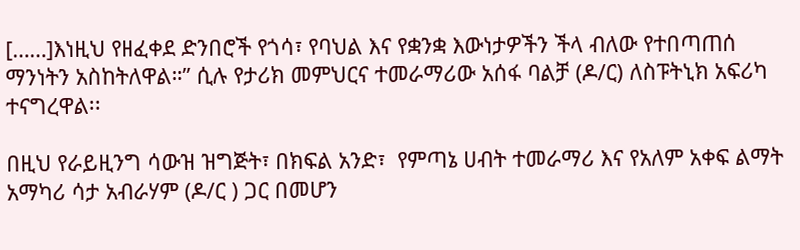[……]እነዚህ የዘፈቀደ ድንበሮች የጎሳ፣ የባህል እና የቋንቋ እውነታዎችን ችላ ብለው የተበጣጠሰ ማንነትን አስከትለዋል።” ሲሉ የታሪክ መምህርና ተመራማሪው አሰፋ ባልቻ (ዶ/ር) ለስፑትኒክ አፍሪካ ተናግረዋል፡፡

በዚህ የራይዚንግ ሳውዝ ዝግጅት፣ በክፍል አንድ፣  የምጣኔ ሀብት ተመራማሪ እና የአለም አቀፍ ልማት አማካሪ ሳታ አብራሃም (ዶ/ር ) ጋር በመሆን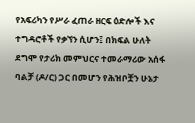የአፍሪካን የሥራ ፈጠራ ዘርፍ ዕድሎች እና ተግዳሮቶች የቃኘን ሲሆን፤ በክፍል ሁለት ደግሞ የታሪክ መምህርና ተመራማሪው አሰፋ ባልቻ (ዶ/ር) ጋር በመሆን የሕዝቦቿን ሁኔታ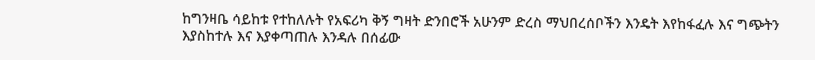ከግንዛቤ ሳይከቱ የተከለሉት የአፍሪካ ቅኝ ግዛት ድንበሮች አሁንም ድረስ ማህበረሰቦችን እንዴት እየከፋፈሉ እና ግጭትን እያስከተሉ እና እያቀጣጠሉ እንዳሉ በሰፊው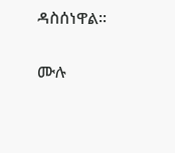ዳስሰነዋል።

ሙሉ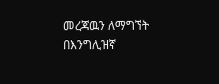መረጃዉን ለማግኘት በእንግሊዝኛ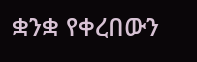ቋንቋ የቀረበውን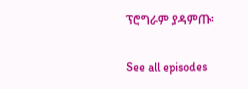ፕሮግራም ያዳምጡ፡

See all episodes